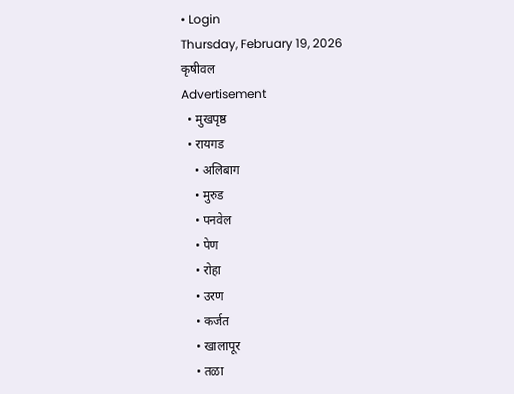• Login
Thursday, February 19, 2026
कृषीवल
Advertisement
  • मुखपृष्ठ
  • रायगड
    • अलिबाग
    • मुरुड
    • पनवेल
    • पेण
    • रोहा
    • उरण
    • कर्जत
    • खालापूर
    • तळा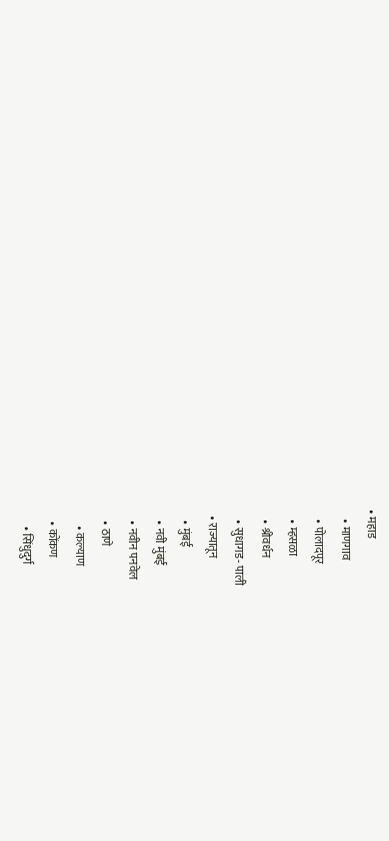• महाड
    • माणगाव
    • पोलादपूर
    • म्हसळा
    • श्रीवर्धन
    • सुधागड- पाली
  • राज्यातून
    • मुंबई
    • नवी मुंबई
    • नवीन पनवेल
    • ठाणे
      • कल्याण
    • कोंकण
      • सिंधुदुर्ग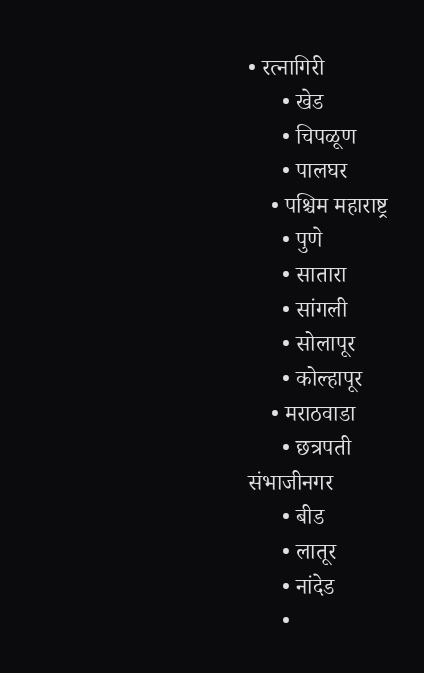• रत्नागिरी
      • खेड
      • चिपळूण
      • पालघर
    • पश्चिम महाराष्ट्र
      • पुणे
      • सातारा
      • सांगली
      • सोलापूर
      • कोल्हापूर
    • मराठवाडा
      • छत्रपती संभाजीनगर
      • बीड
      • लातूर
      • नांदेड
      •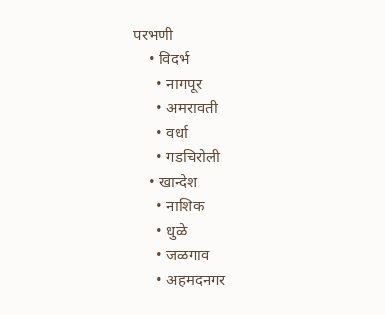परभणी
    • विदर्भ
      • नागपूर
      • अमरावती
      • वर्धा
      • गडचिरोली
    • खान्देश
      • नाशिक
      • धुळे
      • जळगाव
      • अहमदनगर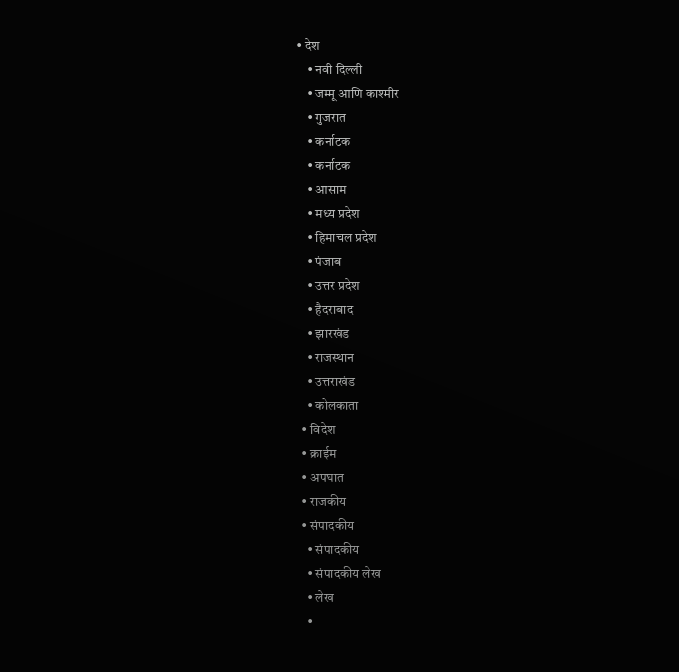• देश
    • नवी दिल्ली
    • जम्मू आणि काश्मीर
    • गुजरात
    • कर्नाटक
    • कर्नाटक
    • आसाम
    • मध्य प्रदेश
    • हिमाचल प्रदेश
    • पंजाब
    • उत्तर प्रदेश
    • हैदराबाद
    • झारखंड
    • राजस्थान
    • उत्तराखंड
    • कोलकाता
  • विदेश
  • क्राईम
  • अपघात
  • राजकीय
  • संपादकीय
    • संपादकीय
    • संपादकीय लेख
    • लेख
    •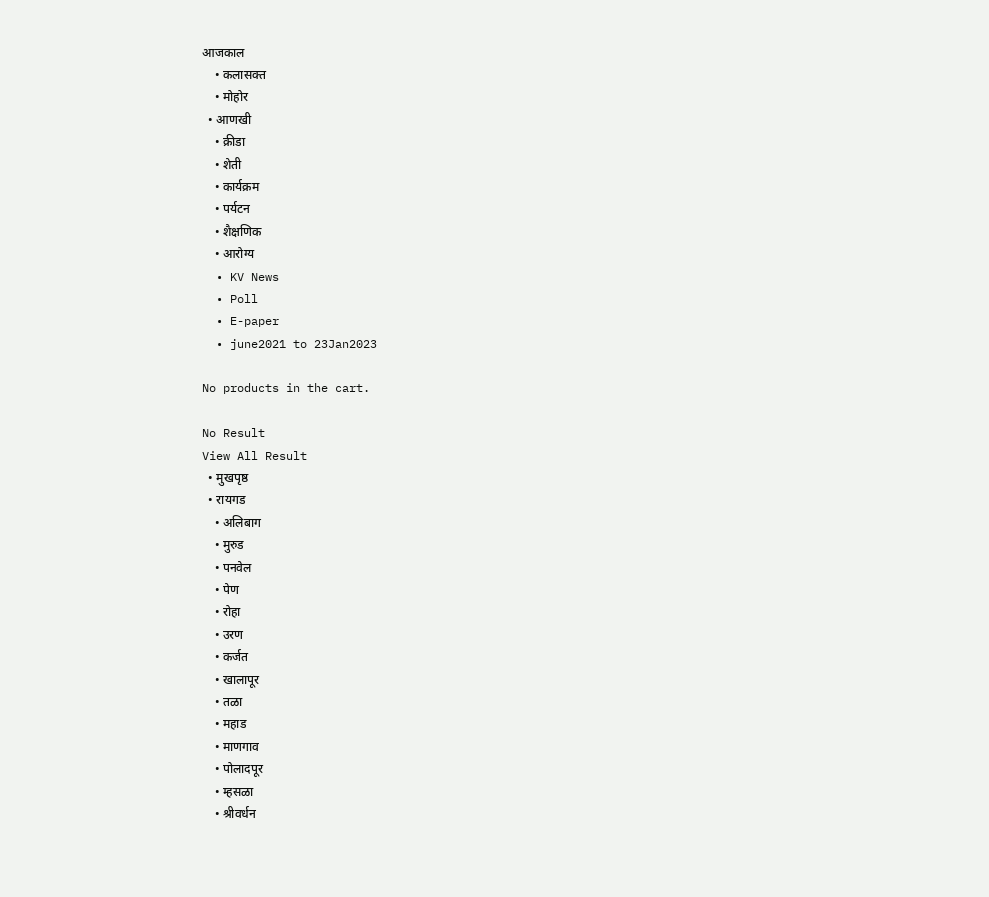आजकाल
    • कलासक्त
    • मोहोर
  • आणखी
    • क्रीडा
    • शेती
    • कार्यक्रम
    • पर्यटन
    • शैक्षणिक
    • आरोग्य
  • KV News
  • Poll
  • E-paper
  • june2021 to 23Jan2023

No products in the cart.

No Result
View All Result
  • मुखपृष्ठ
  • रायगड
    • अलिबाग
    • मुरुड
    • पनवेल
    • पेण
    • रोहा
    • उरण
    • कर्जत
    • खालापूर
    • तळा
    • महाड
    • माणगाव
    • पोलादपूर
    • म्हसळा
    • श्रीवर्धन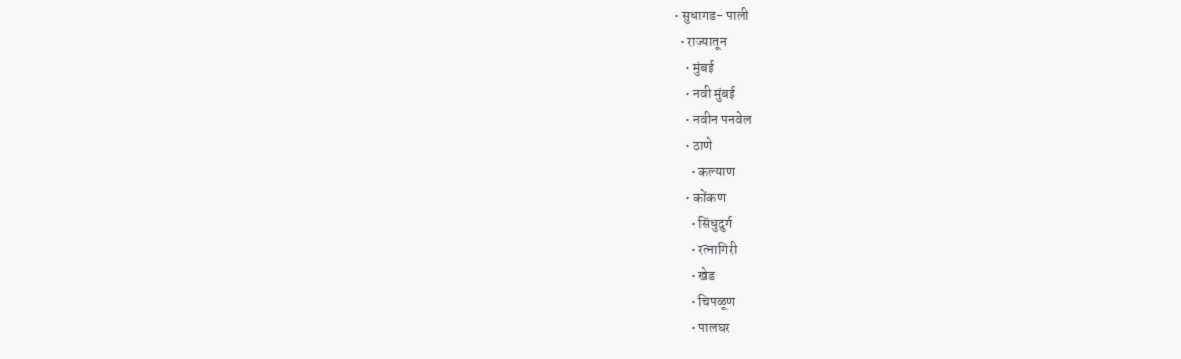• सुधागड- पाली
  • राज्यातून
    • मुंबई
    • नवी मुंबई
    • नवीन पनवेल
    • ठाणे
      • कल्याण
    • कोंकण
      • सिंधुदुर्ग
      • रत्नागिरी
      • खेड
      • चिपळूण
      • पालघर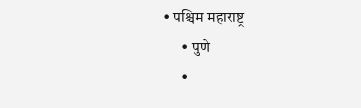• पश्चिम महाराष्ट्र
      • पुणे
      •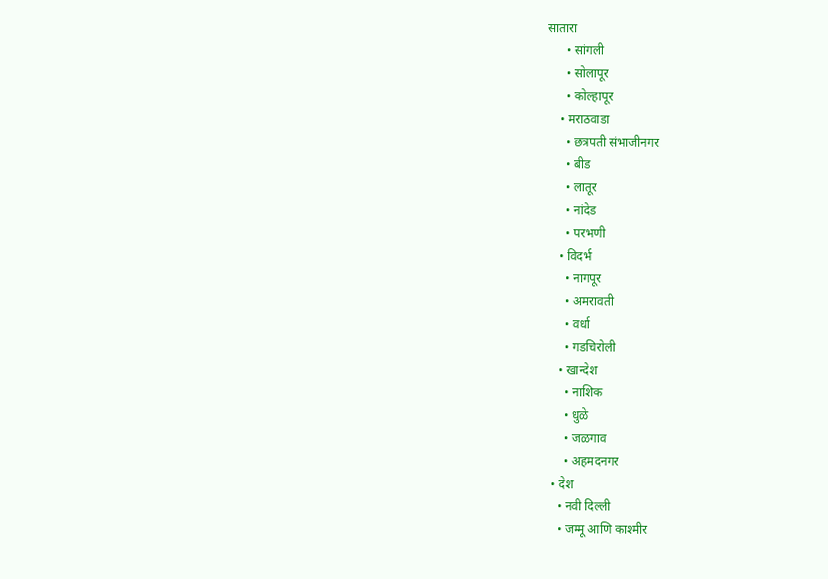सातारा
      • सांगली
      • सोलापूर
      • कोल्हापूर
    • मराठवाडा
      • छत्रपती संभाजीनगर
      • बीड
      • लातूर
      • नांदेड
      • परभणी
    • विदर्भ
      • नागपूर
      • अमरावती
      • वर्धा
      • गडचिरोली
    • खान्देश
      • नाशिक
      • धुळे
      • जळगाव
      • अहमदनगर
  • देश
    • नवी दिल्ली
    • जम्मू आणि काश्मीर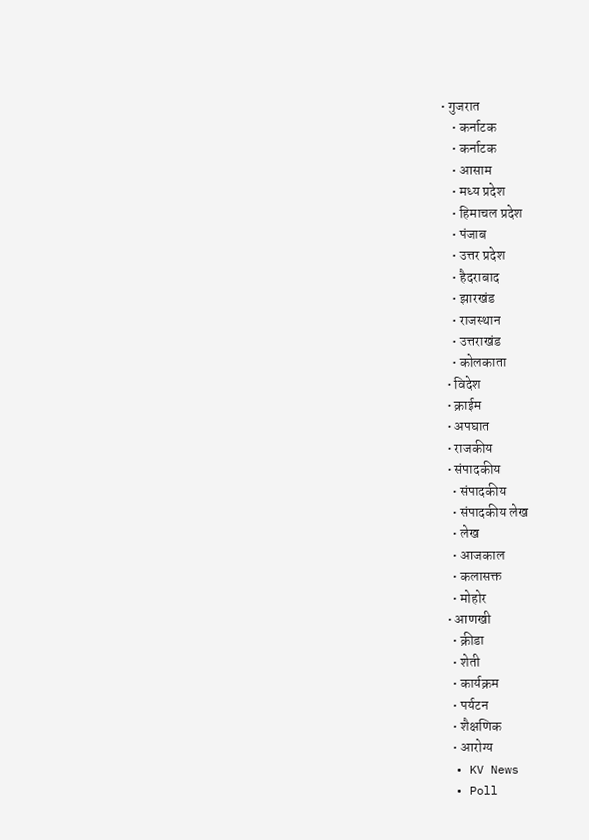• गुजरात
    • कर्नाटक
    • कर्नाटक
    • आसाम
    • मध्य प्रदेश
    • हिमाचल प्रदेश
    • पंजाब
    • उत्तर प्रदेश
    • हैदराबाद
    • झारखंड
    • राजस्थान
    • उत्तराखंड
    • कोलकाता
  • विदेश
  • क्राईम
  • अपघात
  • राजकीय
  • संपादकीय
    • संपादकीय
    • संपादकीय लेख
    • लेख
    • आजकाल
    • कलासक्त
    • मोहोर
  • आणखी
    • क्रीडा
    • शेती
    • कार्यक्रम
    • पर्यटन
    • शैक्षणिक
    • आरोग्य
  • KV News
  • Poll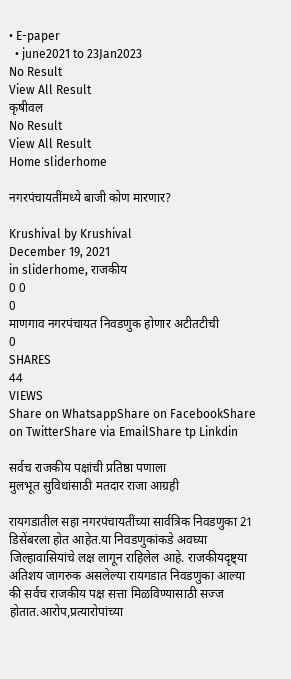• E-paper
  • june2021 to 23Jan2023
No Result
View All Result
कृषीवल
No Result
View All Result
Home sliderhome

नगरपंचायतींमध्ये बाजी कोण मारणार?

Krushival by Krushival
December 19, 2021
in sliderhome, राजकीय
0 0
0
माणगाव नगरपंचायत निवडणुक होणार अटीतटीची
0
SHARES
44
VIEWS
Share on WhatsappShare on FacebookShare on TwitterShare via EmailShare tp Linkdin

सर्वच राजकीय पक्षांची प्रतिष्ठा पणाला
मुलभूत सुविधांसाठी मतदार राजा आग्रही

रायगडातील सहा नगरपंचायतींच्या सार्वत्रिक निवडणुका 21 डिसेंबरला होत आहेत.या निवडणुकांकडे अवघ्या जिल्हावासियांचे लक्ष लागून राहिलेल आहे. राजकीयदृष्ट्या अतिशय जागरुक असलेल्या रायगडात निवडणुका आल्या की सर्वच राजकीय पक्ष सत्ता मिळविण्यासाठी सज्ज होतात.आरोप,प्रत्यारोपांच्या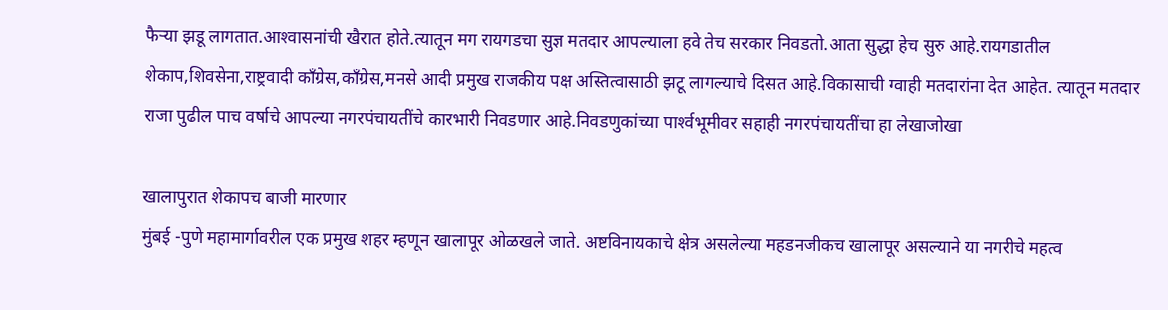फैर्‍या झडू लागतात.आश्‍वासनांची खैरात होते.त्यातून मग रायगडचा सुज्ञ मतदार आपल्याला हवे तेच सरकार निवडतो.आता सुद्धा हेच सुरु आहे.रायगडातील शेकाप,शिवसेना,राष्ट्रवादी काँग्रेस,काँग्रेस,मनसे आदी प्रमुख राजकीय पक्ष अस्तित्वासाठी झटू लागल्याचे दिसत आहे.विकासाची ग्वाही मतदारांना देत आहेत. त्यातून मतदार राजा पुढील पाच वर्षाचे आपल्या नगरपंचायतींचे कारभारी निवडणार आहे.निवडणुकांच्या पार्श्‍वभूमीवर सहाही नगरपंचायतींचा हा लेखाजोखा

खालापुरात शेकापच बाजी मारणार
मुंबई -पुणे महामार्गावरील एक प्रमुख शहर म्हणून खालापूर ओळखले जाते. अष्टविनायकाचे क्षेत्र असलेल्या महडनजीकच खालापूर असल्याने या नगरीचे महत्व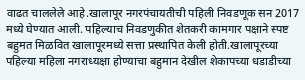वाढत चाललेले आहे.खालापूर नगरपंचायतीची पहिली निवडणूक सन 2017 मध्ये घेण्यात आली. पहिल्याच निवडणुकीत शेतकरी कामगार पक्षाने स्पष्ट बहुमत मिळवित खालापूरमध्ये सत्ता प्रस्थापित केली होती.खालापूरच्या पहिल्या महिला नगराध्यक्षा होण्याचा बहुमान देखील शेकापच्या धडाडीच्या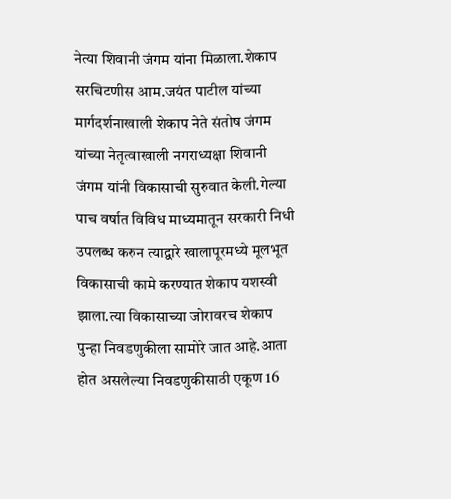नेत्या शिवानी जंगम यांना मिळाला.शेकाप सरचिटणीस आम.जयंत पाटील यांच्या मार्गदर्शनाखाली शेकाप नेते संतोष जंगम यांच्या नेतृत्वाखाली नगराध्यक्षा शिवानी जंगम यांनी विकासाची सुरुवात केली.गेल्या पाच वर्षात विविध माध्यमातून सरकारी निधी उपलब्ध करुन त्याद्वारे खालापूरमध्ये मूलभूत विकासाची कामे करण्यात शेकाप यशस्वी झाला.त्या विकासाच्या जोरावरच शेकाप पुन्हा निवडणुकीला सामोरे जात आहे.आता होत असलेल्या निवडणुकीसाठी एकूण 16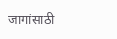जागांसाठी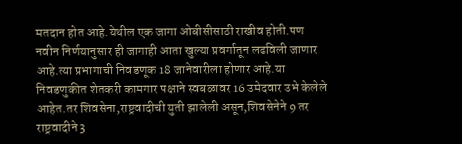मतदान होत आहे.येथील एक जागा ओबीसीसाठी राखीव होती.पण नवीन निर्णयानुसार ही जागाही आता खुल्या प्रवर्गातून लढविली जाणार आहे.त्या प्रभागाची निवडणूक 18 जानेवारीला होणार आहे.या निवडणुकीत शेतकरी कामगार पक्षाने स्वबळावर 16 उमेदवार उभे केलेले आहेत.तर शिवसेना,राष्ट्रवादीची युती झालेली असून,शिवसेनेने 9 तर राष्ट्रवादीने 3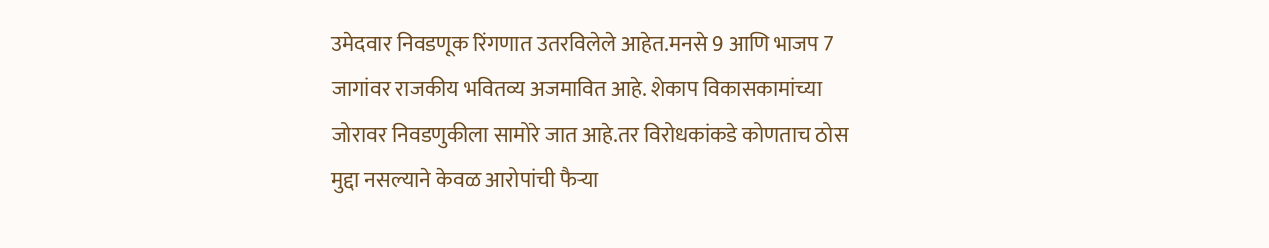उमेदवार निवडणूक रिंगणात उतरविलेले आहेत.मनसे 9 आणि भाजप 7 जागांवर राजकीय भवितव्य अजमावित आहे. शेकाप विकासकामांच्या जोरावर निवडणुकीला सामोरे जात आहे.तर विरोधकांकडे कोणताच ठोस मुद्दा नसल्याने केवळ आरोपांची फैर्‍या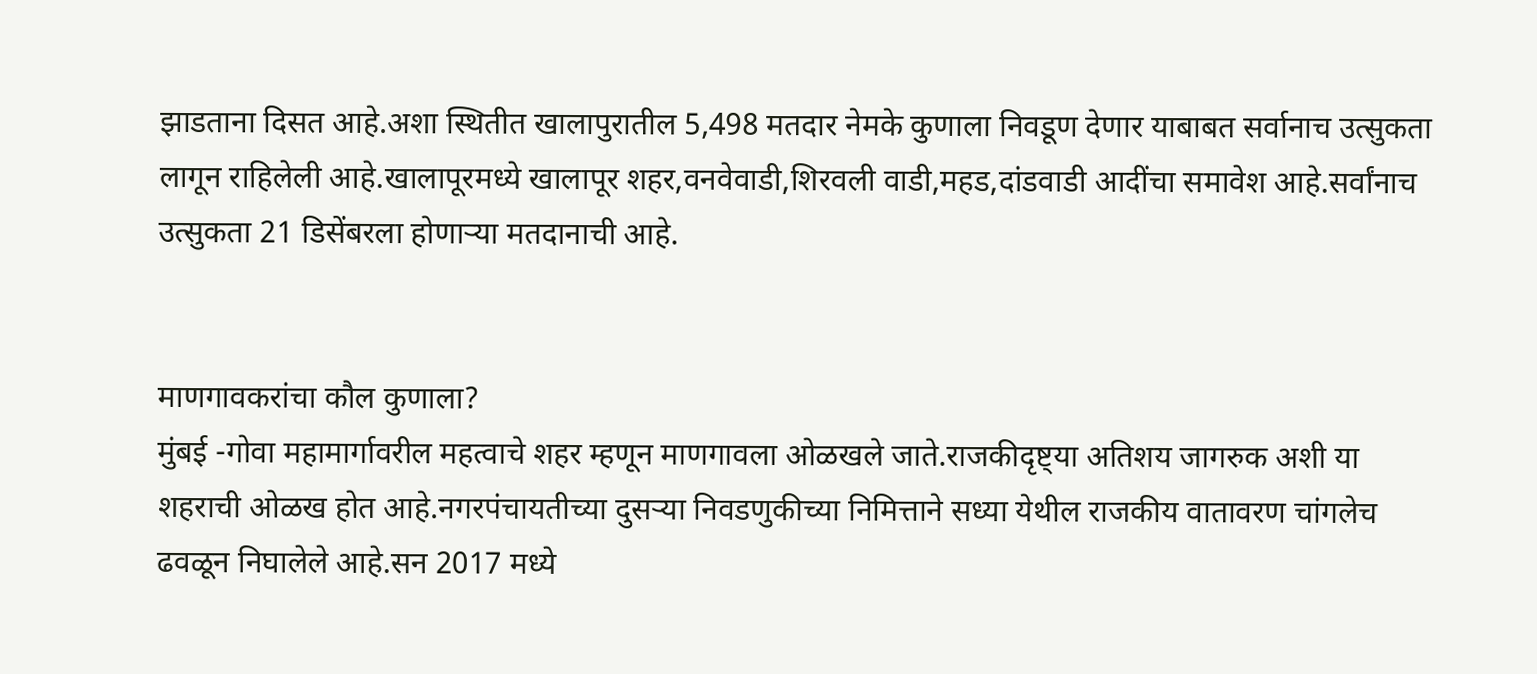झाडताना दिसत आहे.अशा स्थितीत खालापुरातील 5,498 मतदार नेमके कुणाला निवडूण देणार याबाबत सर्वानाच उत्सुकता लागून राहिलेली आहे.खालापूरमध्ये खालापूर शहर,वनवेवाडी,शिरवली वाडी,महड,दांडवाडी आदींचा समावेश आहे.सर्वांनाच उत्सुकता 21 डिसेंबरला होणार्‍या मतदानाची आहे.


माणगावकरांचा कौल कुणाला?
मुंबई -गोवा महामार्गावरील महत्वाचे शहर म्हणून माणगावला ओळखले जाते.राजकीदृष्ट्या अतिशय जागरुक अशी या शहराची ओळख होत आहे.नगरपंचायतीच्या दुसर्‍या निवडणुकीच्या निमित्ताने सध्या येथील राजकीय वातावरण चांगलेच ढवळून निघालेले आहे.सन 2017 मध्ये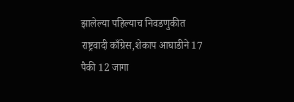झालेल्या पहिल्याच निवडणुकीत राष्ट्रवादी काँग्रेस,शेकाप आघाडीने 17 पैकी 12 जागा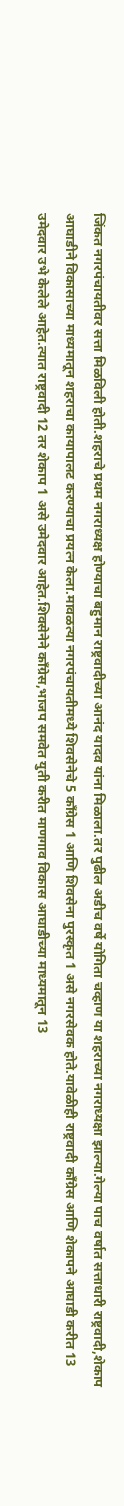जिंकत नगरपंचायतीवर सत्ता मिळविली होती.शहराचे प्रथम नगराध्यक्ष होण्याचा बहुमान राष्ट्रवादीच्या आनंद यादव यांना मिळाला.तर पुढील अडीच वर्षे योगिता चव्हाण या शहराच्या नगराध्यक्षा झाल्या.गेल्या पाच वर्षात सत्ताधारी राष्ट्रवादी,शेकाप आघाडीने विकासाच्या माध्यमातून शहराचा कायापालट करण्याचा प्रयत्न केला.मावळत्या नगरपंचायतीमध्ये शिवसेनेचे 5 काँग्रेस 1 आणि शिवसेना पुरस्कृत 1 असे नगरसेवक होते.यावेळीही राष्ट्रवादी काँग्रेस आणि शेकापने आघाडी करीत 13 उमेदवार उभे केलेले आहेत.त्यात राष्ट्रवादी 12 तर शेकाप 1 असे उमेदवार आहेत.शिवसेनेने काँग्रेस,भाजप समवेत युती करीत माणगाव विकास आघाडीच्या माध्यमातून 13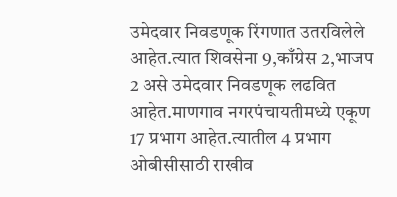उमेदवार निवडणूक रिंगणात उतरविलेले आहेत.त्यात शिवसेना 9,काँग्रेस 2,भाजप 2 असे उमेदवार निवडणूक लढवित आहेत.माणगाव नगरपंचायतीमध्ये एकूण 17 प्रभाग आहेत.त्यातील 4 प्रभाग ओबीसीसाठी राखीव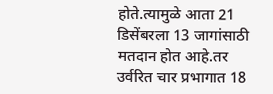होते.त्यामुळे आता 21 डिसेंबरला 13 जागांसाठी मतदान होत आहे.तर उर्वरित चार प्रभागात 18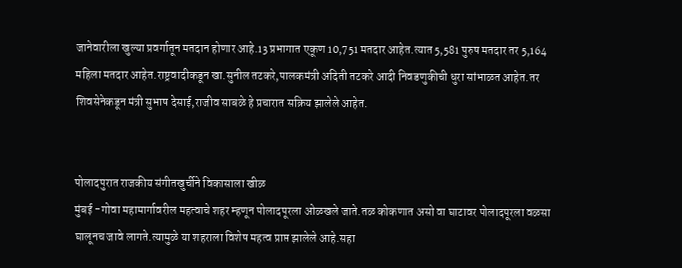जानेवारीला खुल्या प्रवर्गातून मतदान होणार आहे.13 प्रभागात एकूण 10,751 मतदार आहेत.त्यात 5,581 पुरुष मतदार तर 5,164 महिला मतदार आहेत.राष्ट्रवादीकडून खा.सुनील तटकरे,पालकमंत्री अदिती तटकरे आदी निवडणुकीची धुरा सांभाळत आहेत.तर शिवसेनेकडून मंत्री सुभाष देसाई,राजीव साबळे हे प्रचारात सक्रिय झालेले आहेत.


पोलादपुरात राजकीय संगीतखुर्चीने विकासाला खीळ
मुंबई -गोवा महामार्गावरील महत्वाचे शहर म्हणून पोलादपूरला ओळखले जाते.तळ कोकणात असो वा घाटावर पोलादपूरला वळसा घालूनच जावे लागते.त्यामुळे या शहराला विशेष महत्व प्राप्त झालेले आहे.सहा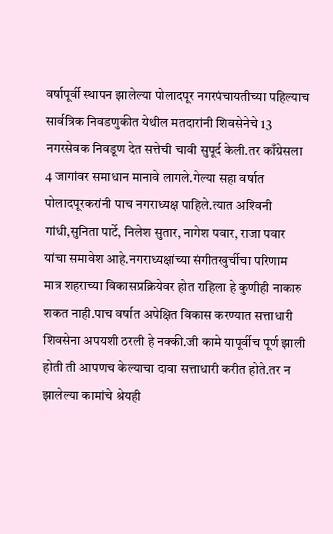वर्षापूर्वी स्थापन झालेल्या पोलादपूर नगरपंचायतीच्या पहिल्याच सार्वत्रिक निवडणुकीत येथील मतदारांनी शिवसेनेचे 13 नगरसेवक निवडूण देत सत्तेची चावी सुपूर्द केली.तर काँग्रेसला 4 जागांवर समाधान मानावे लागले.गेल्या सहा वर्षात पोलादपूरकरांनी पाच नगराध्यक्ष पाहिले.त्यात अश्‍विनी गांधी,सुनिता पार्टे, निलेश सुतार, नागेश पवार, राजा पवार यांचा समावेश आहे.नगराध्यक्षांच्या संगीतखुर्चीचा परिणाम मात्र शहराच्या विकासप्रक्रियेवर होत राहिला हे कुणीही नाकारु शकत नाही.पाच वर्षात अपेक्षित विकास करण्यात सत्ताधारी शिवसेना अपयशी ठरली हे नक्की.जी कामे यापूर्वीच पूर्ण झाली होती ती आपणच केल्याचा दावा सत्ताधारी करीत होते.तर न झालेल्या कामांचे श्रेयही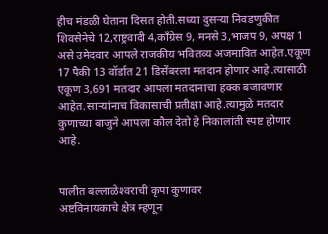हीच मंडळी घेताना दिसत होती.सध्या दुसर्‍या निवडणुकीत शिवसेनेचे 12,राष्ट्रवादी 4,काँग्रेस 9, मनसे 3,भाजप 9, अपक्ष 1 असे उमेदवार आपले राजकीय भवितव्य अजमावित आहेत.एकूण 17 पैकी 13 वॉर्डात 21 डिसेंबरला मतदान होणार आहे.त्यासाठी एकूण 3,691 मतदार आपला मतदानाचा हक्क बजावणार आहेत.सार्‍यांनाच विकासाची प्रतीक्षा आहे.त्यामुळे मतदार कुणाच्या बाजुने आपला कौल देतो हे निकालांती स्पष्ट होणार आहे.


पालीत बल्लाळेश्‍वराची कृपा कुणावर
अष्टविनायकाचे क्षेत्र म्हणून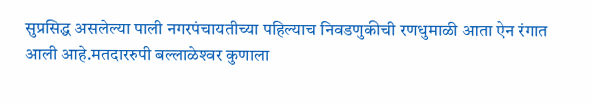सुप्रसिद्ध असलेल्या पाली नगरपंचायतीच्या पहिल्याच निवडणुकीची रणधुमाळी आता ऐन रंगात आली आहे.मतदाररुपी बल्लाळेश्‍वर कुणाला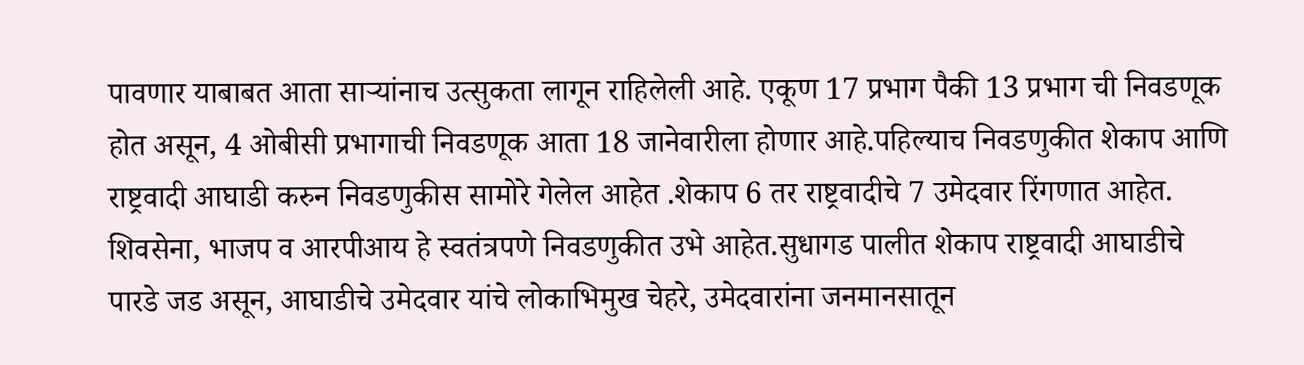पावणार याबाबत आता सार्‍यांनाच उत्सुकता लागून राहिलेली आहे. एकूण 17 प्रभाग पैकी 13 प्रभाग ची निवडणूक होत असून, 4 ओबीसी प्रभागाची निवडणूक आता 18 जानेवारीला होणार आहे.पहिल्याच निवडणुकीत शेकाप आणि राष्ट्रवादी आघाडी करुन निवडणुकीस सामोरे गेलेल आहेत .शेकाप 6 तर राष्ट्रवादीचे 7 उमेदवार रिंगणात आहेत. शिवसेना, भाजप व आरपीआय हे स्वतंत्रपणे निवडणुकीत उभे आहेत.सुधागड पालीत शेकाप राष्ट्रवादी आघाडीचे पारडे जड असून, आघाडीचे उमेदवार यांचे लोकाभिमुख चेहरे, उमेदवारांना जनमानसातून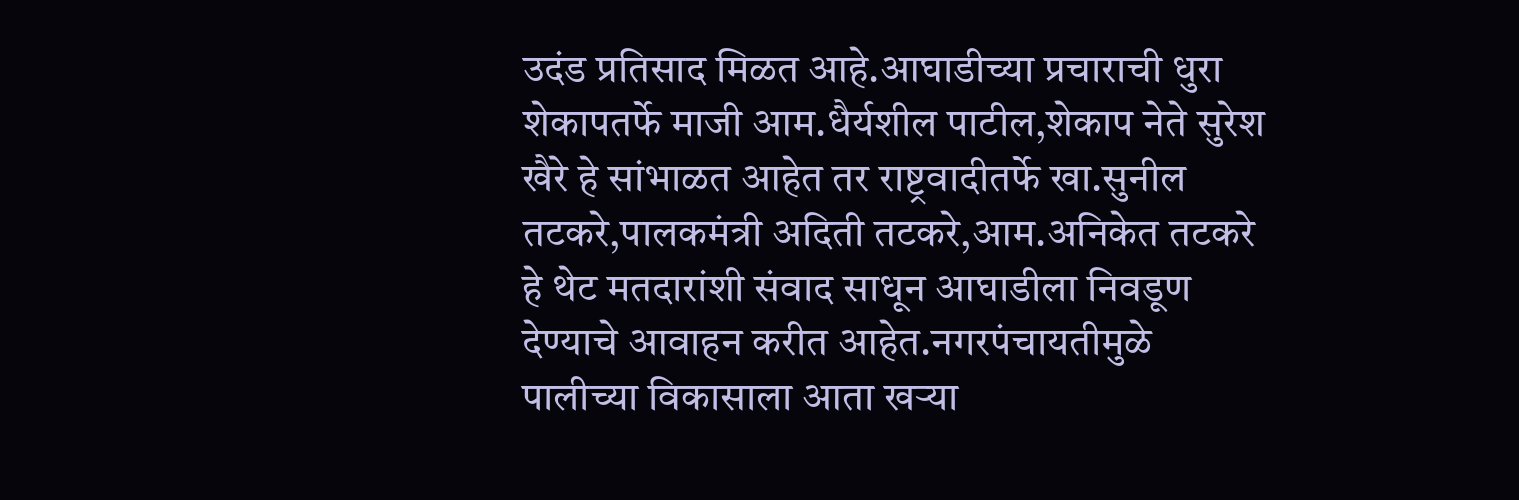उदंड प्रतिसाद मिळत आहे.आघाडीच्या प्रचाराची धुरा शेकापतर्फे माजी आम.धैर्यशील पाटील,शेकाप नेते सुरेश खैरे हे सांभाळत आहेत तर राष्ट्रवादीतर्फे खा.सुनील तटकरे,पालकमंत्री अदिती तटकरे,आम.अनिकेत तटकरे हे थेट मतदारांशी संवाद साधून आघाडीला निवडूण देण्याचे आवाहन करीत आहेत.नगरपंचायतीमुळे पालीच्या विकासाला आता खर्‍या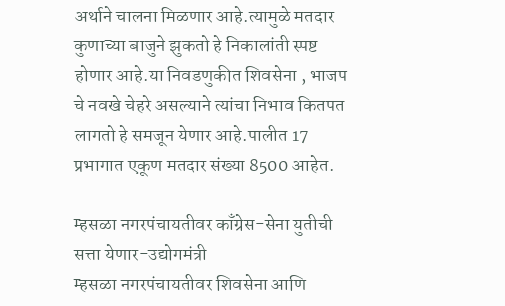अर्थाने चालना मिळणार आहे.त्यामुळे मतदार कुणाच्या बाजुने झुकतो हे निकालांती स्पष्ट होणार आहे.या निवडणुकीत शिवसेना , भाजप चे नवखे चेहरे असल्याने त्यांचा निभाव कितपत लागतो हे समजून येणार आहे.पालीत 17 प्रभागात एकूण मतदार संख्या 8500 आहेत.

म्हसळा नगरपंचायतीवर काँग्रेस-सेना युतीची सत्ता येणार-उद्योगमंत्री
म्हसळा नगरपंचायतीवर शिवसेना आणि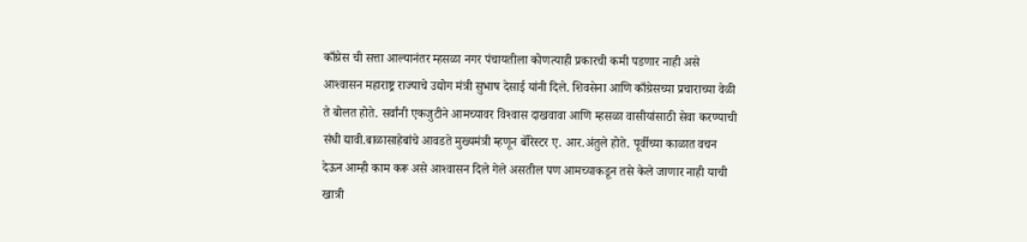काँग्रेस ची सत्ता आल्यानंतर म्हसळा नगर पंचायतीला कोणत्याही प्रकारची कमी पडणार नाही असे आश्‍वासन महाराष्ट्र राज्याचे उद्योग मंत्री सुभाष देसाई यांनी दिले. शिवसेना आणि काँग्रेसच्या प्रचाराच्या वेळी ते बोलत होते. सर्वांनी एकजुटीने आमच्यावर विश्‍वास दाखवावा आणि म्हसळा वासीयांसाठी सेवा करण्याची संधी द्यावी.बाळासाहेबांचे आवडते मुख्यमंत्री म्हणून बॅरिस्टर ए. आर.अंतुले होते. पूर्वीच्या काळात वचन देऊन आम्ही काम करू असे आश्‍वासन दिले गेले असतील पण आमच्याकडून तसे केले जाणार नाही याची खात्री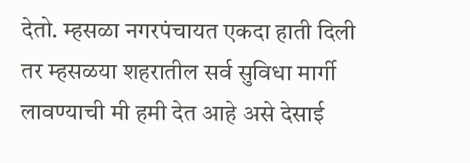देतो. म्हसळा नगरपंचायत एकदा हाती दिली तर म्हसळया शहरातील सर्व सुविधा मार्गी लावण्याची मी हमी देत आहे असे देसाई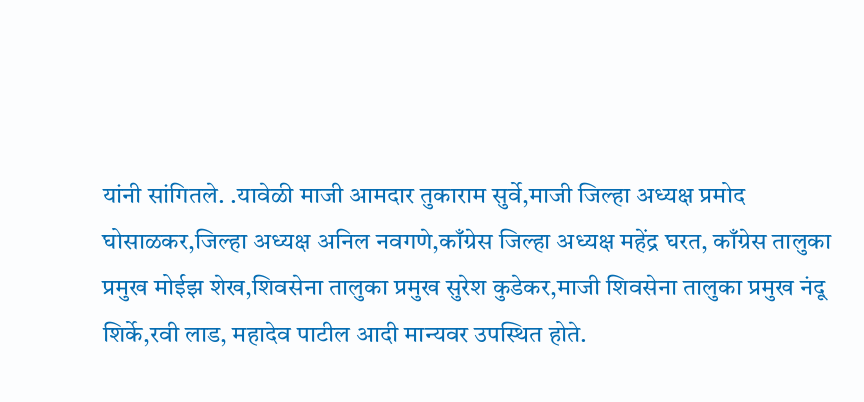यांनी सांगितले. .यावेळी माजी आमदार तुकाराम सुर्वे,माजी जिल्हा अध्यक्ष प्रमोद घोसाळकर,जिल्हा अध्यक्ष अनिल नवगणे,काँग्रेस जिल्हा अध्यक्ष महेंद्र घरत, काँग्रेस तालुका प्रमुख मोईझ शेख,शिवसेना तालुका प्रमुख सुरेश कुडेकर,माजी शिवसेना तालुका प्रमुख नंदू शिर्के,रवी लाड, महादेव पाटील आदी मान्यवर उपस्थित होते.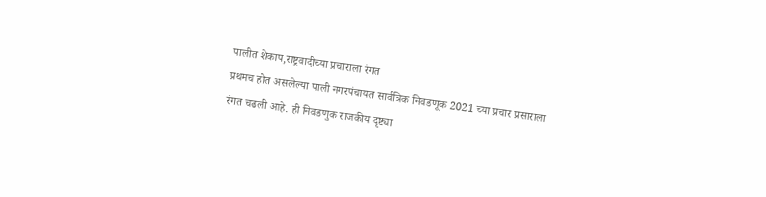पालीत शेकाप,राष्ट्रवादीच्या प्रचाराला रंगत
प्रथमच होत असलेल्या पाली नगरपंचायत सार्वत्रिक निवडणूक 2021 च्या प्रचार प्रसाराला रंगत चढली आहे. ही निवडणुक राजकीय दृष्ट्या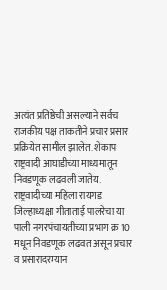अत्यंत प्रतिष्ठेची असल्याने सर्वच राजकीय पक्ष ताकतीने प्रचार प्रसार प्रक्रियेत सामील झालेत. शेकाप राष्ट्रवादी आघाडीच्या माध्यमातून निवडणूक लढवली जातेय. राष्ट्रवादीच्या महिला रायगड जिल्हाध्यक्षा गीताताई पालरेचा या पाली नगरपंचायतीच्या प्रभाग क्र 10 मधून निवडणूक लढवत असून प्रचार व प्रसारादरम्यान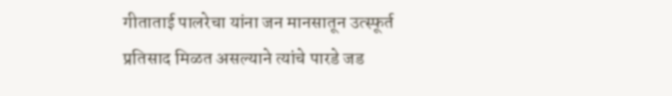गीताताई पालरेचा यांना जन मानसातून उत्स्फूर्त प्रतिसाद मिळत असल्याने त्यांचे पारडे जड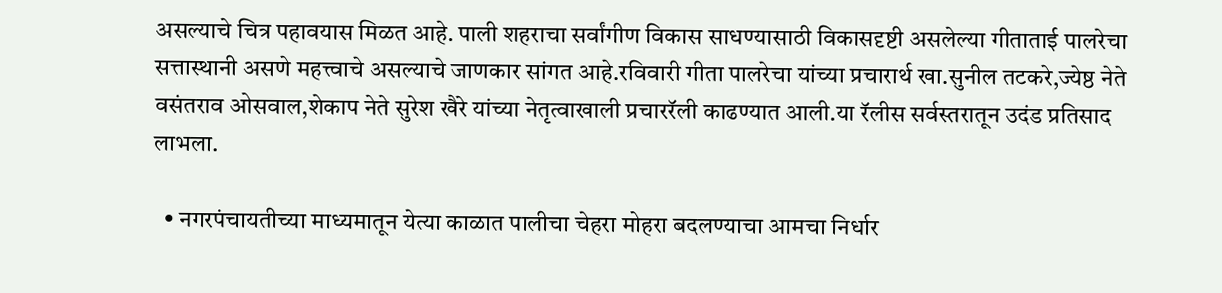असल्याचे चित्र पहावयास मिळत आहे. पाली शहराचा सर्वांगीण विकास साधण्यासाठी विकासदृष्टी असलेल्या गीताताई पालरेचा सत्तास्थानी असणे महत्त्वाचे असल्याचे जाणकार सांगत आहे.रविवारी गीता पालरेचा यांच्या प्रचारार्थ खा.सुनील तटकरे,ज्येष्ठ नेते वसंतराव ओसवाल,शेकाप नेते सुरेश खैरे यांच्या नेतृत्वाखाली प्रचाररॅली काढण्यात आली.या रॅलीस सर्वस्तरातून उदंड प्रतिसाद लाभला.

  • नगरपंचायतीच्या माध्यमातून येत्या काळात पालीचा चेहरा मोहरा बदलण्याचा आमचा निर्धार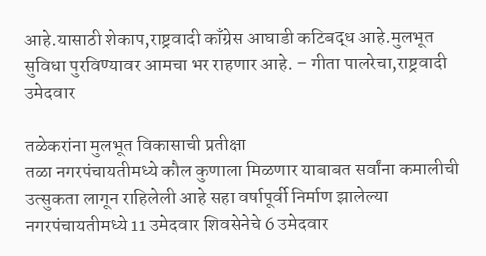आहे.यासाठी शेकाप,राष्ट्रवादी काँग्रेस आघाडी कटिबद्ध आहे.मुलभूत सुविधा पुरविण्यावर आमचा भर राहणार आहे. – गीता पालरेचा,राष्ट्रवादी उमेदवार

तळेकरांना मुलभूत विकासाची प्रतीक्षा
तळा नगरपंचायतीमध्ये कौल कुणाला मिळणार याबाबत सर्वांना कमालीची उत्सुकता लागून राहिलेली आहे सहा वर्षापूर्वी निर्माण झालेल्या नगरपंचायतीमध्ये 11 उमेदवार शिवसेनेचे 6 उमेदवार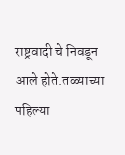राष्ट्रवादी चे निवडून आले होते.तळ्याच्या पहिल्या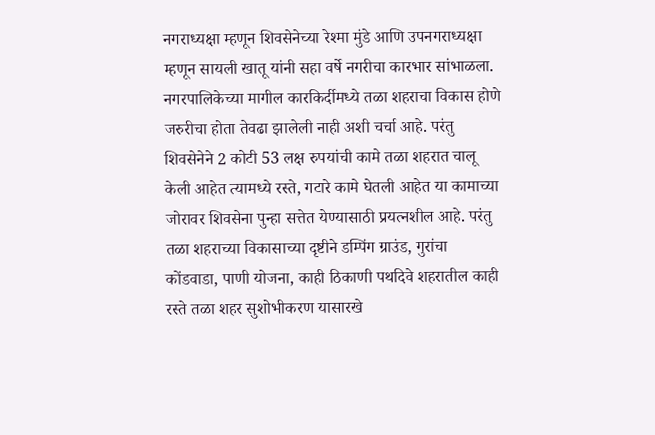नगराध्यक्षा म्हणून शिवसेनेच्या रेश्मा मुंडे आणि उपनगराध्यक्षा म्हणून सायली खातू यांनी सहा वर्षे नगरीचा कारभार सांभाळला. नगरपालिकेच्या मागील कारकिर्दीमध्ये तळा शहराचा विकास होणे जरुरीचा होता तेवढा झालेली नाही अशी चर्चा आहे. परंतु शिवसेनेने 2 कोटी 53 लक्ष रुपयांची कामे तळा शहरात चालू केली आहेत त्यामध्ये रस्ते, गटारे कामे घेतली आहेत या कामाच्या जोरावर शिवसेना पुन्हा सत्तेत येण्यासाठी प्रयत्नशील आहे. परंतु तळा शहराच्या विकासाच्या दृष्टीने डम्पिंग ग्राउंड, गुरांचा कोंडवाडा, पाणी योजना, काही ठिकाणी पथदिवे शहरातील काही रस्ते तळा शहर सुशोभीकरण यासारखे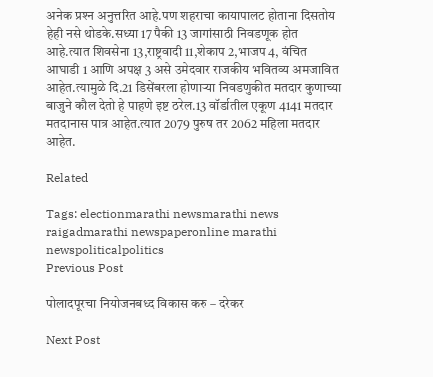अनेक प्रश्‍न अनुत्तरित आहे.पण शहराचा कायापालट होताना दिसतोय हेही नसे थोडके.सध्या 17 पैकी 13 जागांसाठी निवडणूक होत आहे.त्यात शिवसेना 13,राष्ट्रवादी 11,शेकाप 2,भाजप 4, वंचित आघाडी 1 आणि अपक्ष 3 असे उमेदवार राजकीय भवितव्य अमजावित आहेत.त्यामुळे दि.21 डिसेंबरला होणार्‍या निवडणुकीत मतदार कुणाच्या बाजुने कौल देतो हे पाहणे इष्ट ठरेल.13 वॉर्डातील एकूण 4141 मतदार मतदानास पात्र आहेत.त्यात 2079 पुरुष तर 2062 महिला मतदार आहेत.

Related

Tags: electionmarathi newsmarathi news raigadmarathi newspaperonline marathi newspoliticalpolitics
Previous Post

पोलादपूरचा नियोजनबध्द विकास करु – दरेकर

Next Post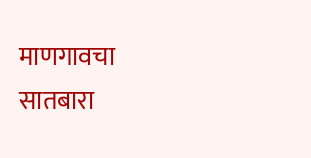माणगावचा सातबारा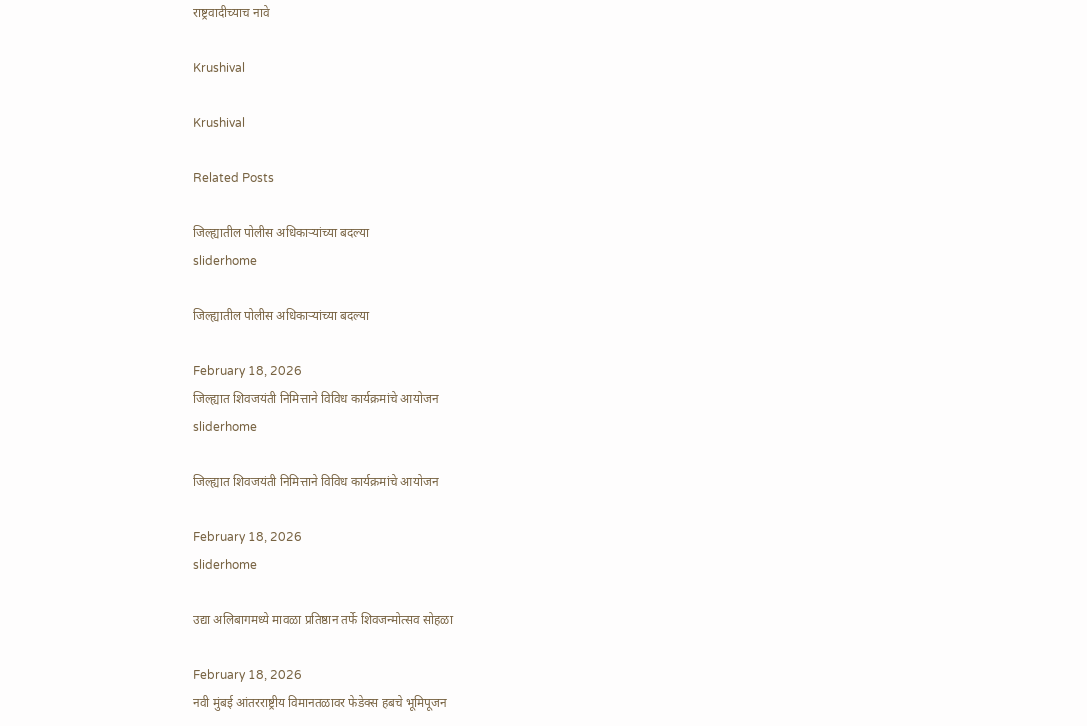राष्ट्रवादीच्याच नावे

Krushival

Krushival

Related Posts

जिल्ह्यातील पोलीस अधिकाऱ्यांच्या बदल्या
sliderhome

जिल्ह्यातील पोलीस अधिकाऱ्यांच्या बदल्या

February 18, 2026
जिल्ह्यात शिवजयंती निमित्ताने विविध कार्यक्रमांचे आयोजन
sliderhome

जिल्ह्यात शिवजयंती निमित्ताने विविध कार्यक्रमांचे आयोजन

February 18, 2026
sliderhome

उद्या अलिबागमध्ये मावळा प्रतिष्ठान तर्फे शिवजन्मोत्सव सोहळा

February 18, 2026
नवी मुंबई आंतरराष्ट्रीय विमानतळावर फेडेक्स हबचे भूमिपूजन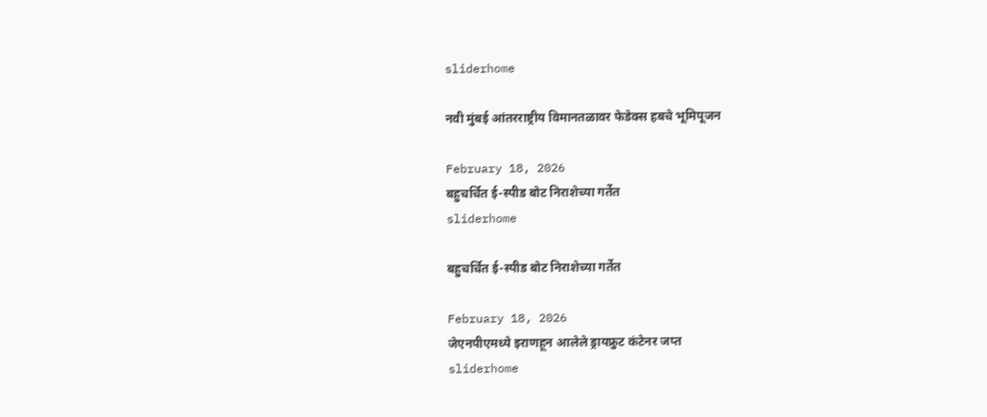sliderhome

नवी मुंबई आंतरराष्ट्रीय विमानतळावर फेडेक्स हबचे भूमिपूजन

February 18, 2026
बहुचर्चित ई-स्पीड बोट निराशेच्या गर्तेत
sliderhome

बहुचर्चित ई-स्पीड बोट निराशेच्या गर्तेत

February 18, 2026
जेएनपीएमध्ये इराणहून आलेले ड्रायफ्रुट कंटेनर जप्त
sliderhome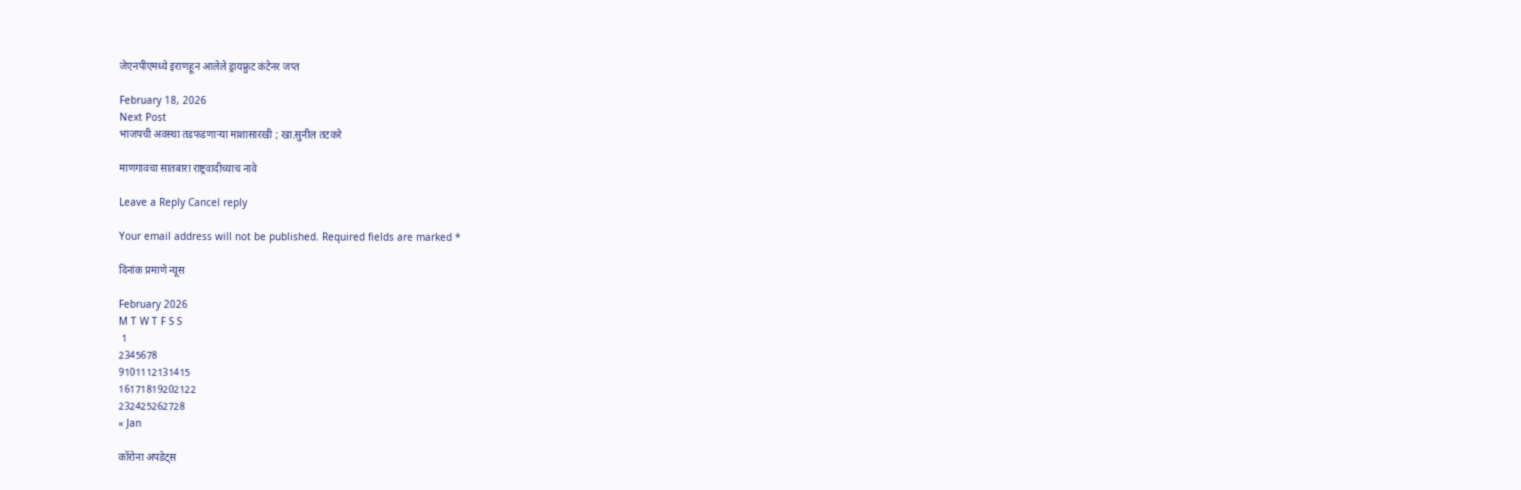जेएनपीएमध्ये इराणहून आलेले ड्रायफ्रुट कंटेनर जप्त

February 18, 2026
Next Post
भाजपची अवस्था तडफडणार्‍या माशासारखी ; खा.सुनील तटकरे

माणगावचा सातबारा राष्ट्रवादीच्याच नावे

Leave a Reply Cancel reply

Your email address will not be published. Required fields are marked *

दिनांक प्रमाणे न्यूस

February 2026
M T W T F S S
 1
2345678
9101112131415
16171819202122
232425262728
« Jan

कॉरोना अपडेट्स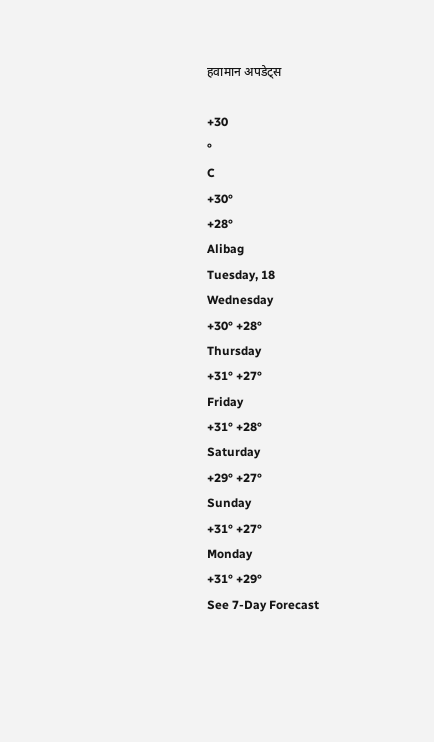हवामान अपडेट्स

+30
°
C
+30°
+28°
Alibag
Tuesday, 18
Wednesday
+30° +28°
Thursday
+31° +27°
Friday
+31° +28°
Saturday
+29° +27°
Sunday
+31° +27°
Monday
+31° +29°
See 7-Day Forecast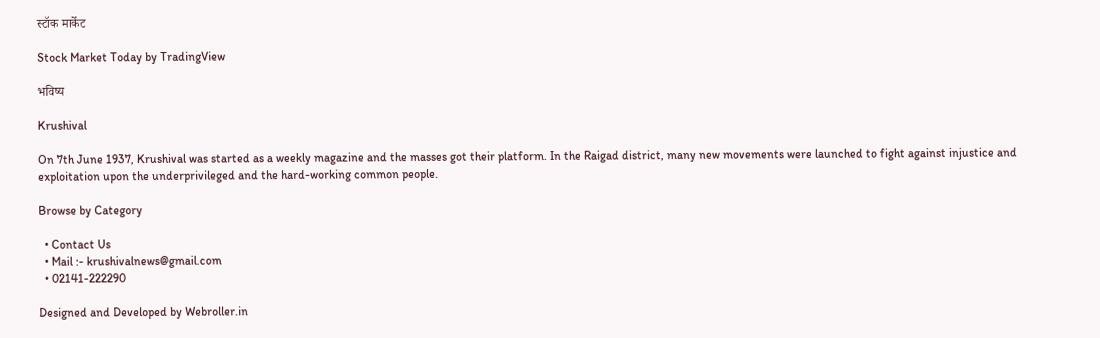स्टॉक मार्केट

Stock Market Today by TradingView

भविष्य

Krushival

On 7th June 1937, Krushival was started as a weekly magazine and the masses got their platform. In the Raigad district, many new movements were launched to fight against injustice and exploitation upon the underprivileged and the hard-working common people.

Browse by Category

  • Contact Us
  • Mail :- krushivalnews@gmail.com
  • 02141-222290

Designed and Developed by Webroller.in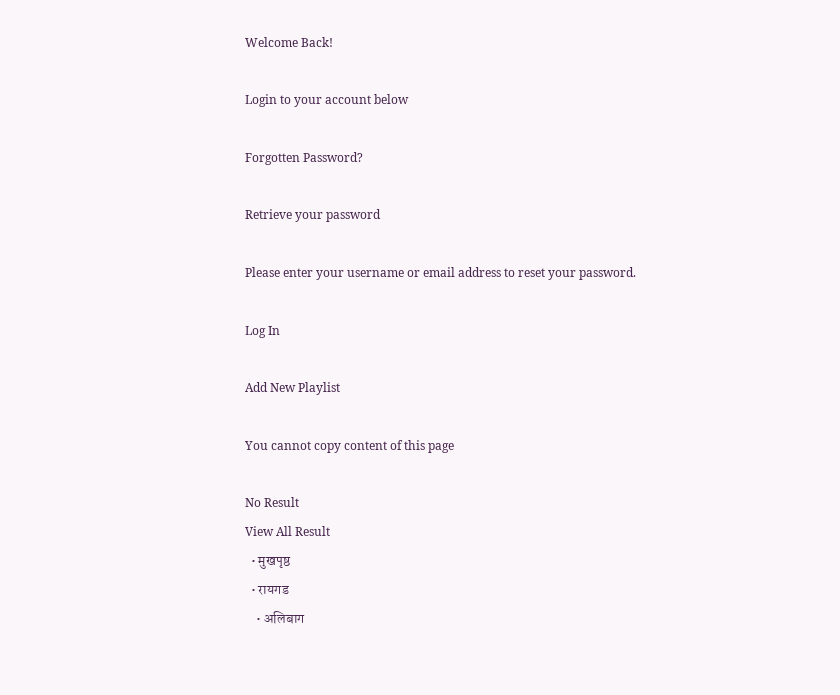Welcome Back!

Login to your account below

Forgotten Password?

Retrieve your password

Please enter your username or email address to reset your password.

Log In

Add New Playlist

You cannot copy content of this page

No Result
View All Result
  • मुखपृष्ठ
  • रायगड
    • अलिबाग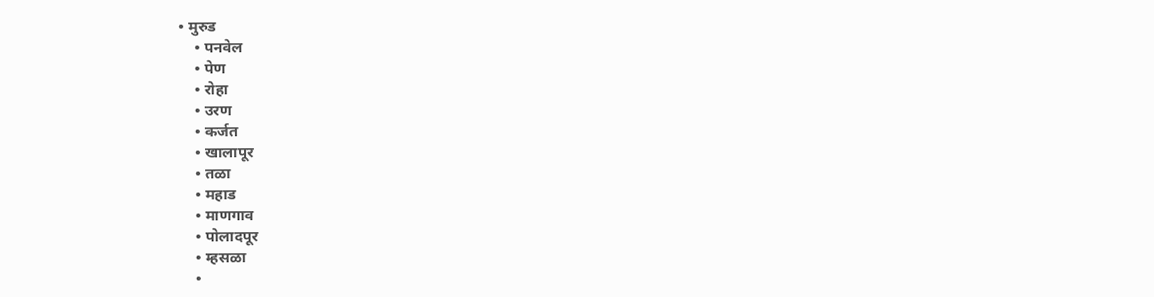• मुरुड
    • पनवेल
    • पेण
    • रोहा
    • उरण
    • कर्जत
    • खालापूर
    • तळा
    • महाड
    • माणगाव
    • पोलादपूर
    • म्हसळा
    •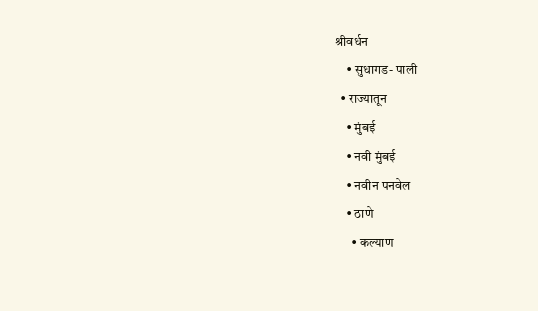श्रीवर्धन
    • सुधागड- पाली
  • राज्यातून
    • मुंबई
    • नवी मुंबई
    • नवीन पनवेल
    • ठाणे
      • कल्याण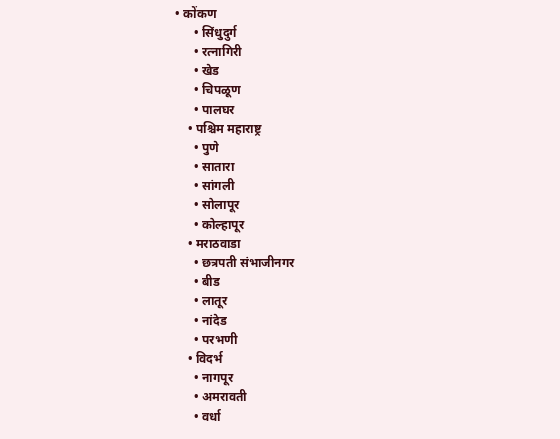• कोंकण
      • सिंधुदुर्ग
      • रत्नागिरी
      • खेड
      • चिपळूण
      • पालघर
    • पश्चिम महाराष्ट्र
      • पुणे
      • सातारा
      • सांगली
      • सोलापूर
      • कोल्हापूर
    • मराठवाडा
      • छत्रपती संभाजीनगर
      • बीड
      • लातूर
      • नांदेड
      • परभणी
    • विदर्भ
      • नागपूर
      • अमरावती
      • वर्धा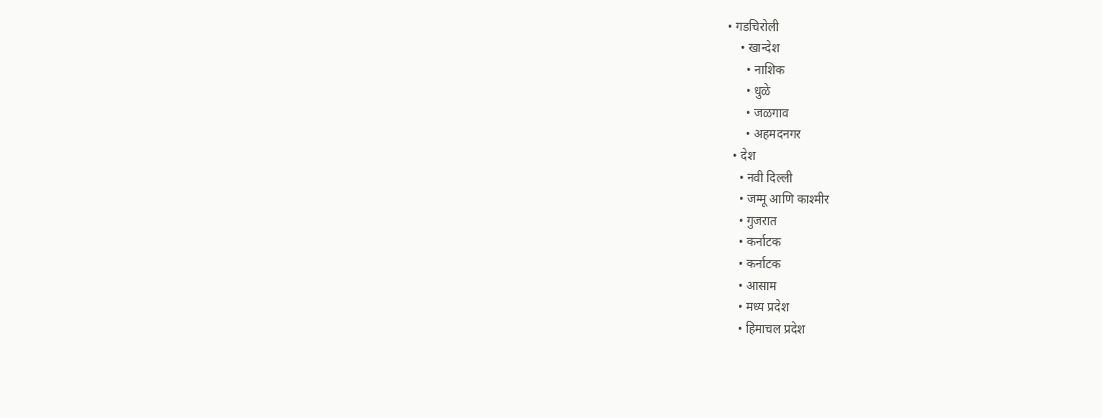• गडचिरोली
    • खान्देश
      • नाशिक
      • धुळे
      • जळगाव
      • अहमदनगर
  • देश
    • नवी दिल्ली
    • जम्मू आणि काश्मीर
    • गुजरात
    • कर्नाटक
    • कर्नाटक
    • आसाम
    • मध्य प्रदेश
    • हिमाचल प्रदेश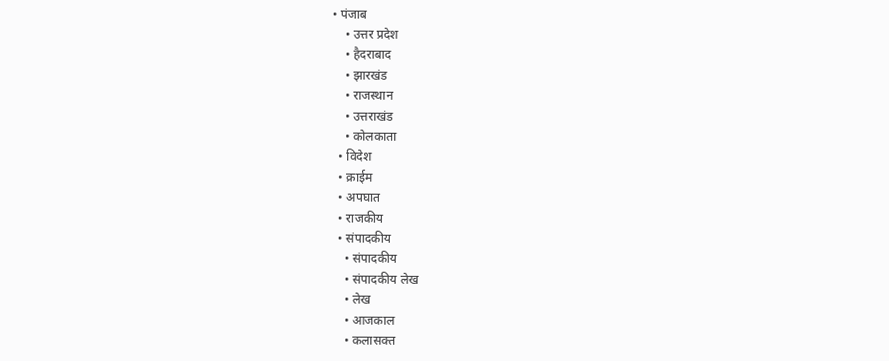• पंजाब
    • उत्तर प्रदेश
    • हैदराबाद
    • झारखंड
    • राजस्थान
    • उत्तराखंड
    • कोलकाता
  • विदेश
  • क्राईम
  • अपघात
  • राजकीय
  • संपादकीय
    • संपादकीय
    • संपादकीय लेख
    • लेख
    • आजकाल
    • कलासक्त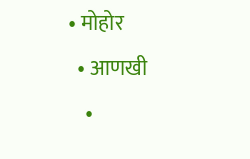• मोहोर
  • आणखी
    •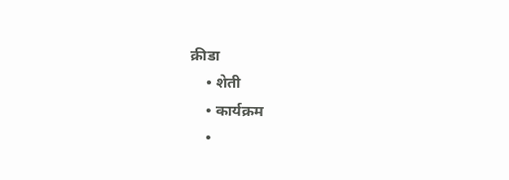क्रीडा
    • शेती
    • कार्यक्रम
    •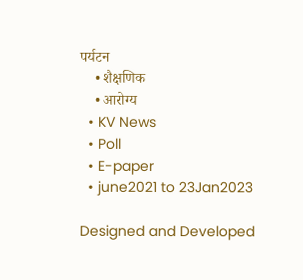पर्यटन
    • शैक्षणिक
    • आरोग्य
  • KV News
  • Poll
  • E-paper
  • june2021 to 23Jan2023

Designed and Developed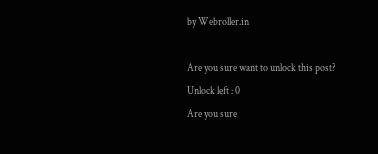by Webroller.in

Are you sure want to unlock this post?
Unlock left : 0
Are you sure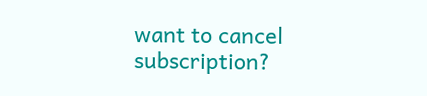want to cancel subscription?